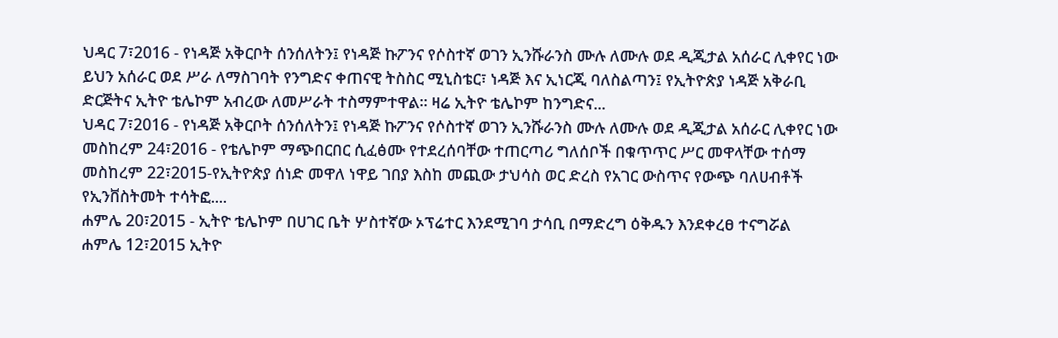ህዳር 7፣2016 - የነዳጅ አቅርቦት ሰንሰለትን፤ የነዳጅ ኩፖንና የሶስተኛ ወገን ኢንሹራንስ ሙሉ ለሙሉ ወደ ዲጂታል አሰራር ሊቀየር ነው
ይህን አሰራር ወደ ሥራ ለማስገባት የንግድና ቀጠናዊ ትስስር ሚኒስቴር፣ ነዳጅ እና ኢነርጂ ባለስልጣን፤ የኢትዮጵያ ነዳጅ አቅራቢ ድርጅትና ኢትዮ ቴሌኮም አብረው ለመሥራት ተስማምተዋል። ዛሬ ኢትዮ ቴሌኮም ከንግድና...
ህዳር 7፣2016 - የነዳጅ አቅርቦት ሰንሰለትን፤ የነዳጅ ኩፖንና የሶስተኛ ወገን ኢንሹራንስ ሙሉ ለሙሉ ወደ ዲጂታል አሰራር ሊቀየር ነው
መስከረም 24፣2016 - የቴሌኮም ማጭበርበር ሲፈፅሙ የተደረሰባቸው ተጠርጣሪ ግለሰቦች በቁጥጥር ሥር መዋላቸው ተሰማ
መስከረም 22፣2015-የኢትዮጵያ ሰነድ መዋለ ነዋይ ገበያ እስከ መጪው ታህሳስ ወር ድረስ የአገር ውስጥና የውጭ ባለሀብቶች የኢንቨስትመት ተሳትፎ....
ሐምሌ 20፣2015 - ኢትዮ ቴሌኮም በሀገር ቤት ሦስተኛው ኦፕሬተር እንደሚገባ ታሳቢ በማድረግ ዕቅዱን እንደቀረፀ ተናግሯል
ሐምሌ 12፣2015 ኢትዮ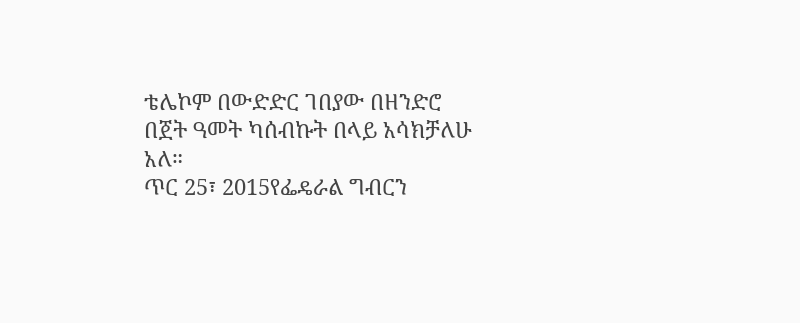ቴሌኮም በውድድር ገበያው በዘንድሮ በጀት ዓመት ካሰብኩት በላይ አሳክቻለሁ አለ።
ጥር 25፣ 2015የፌዴራል ግብርን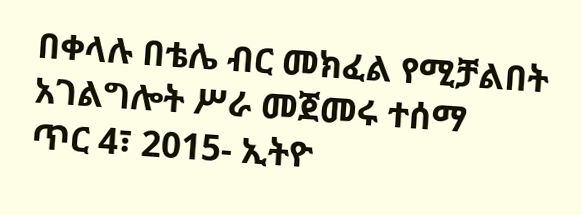በቀላሉ በቴሌ ብር መክፈል የሚቻልበት አገልግሎት ሥራ መጀመሩ ተሰማ
ጥር 4፣ 2015- ኢትዮ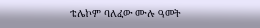ቴሌኮም ባለፈው ሙሉ ዓመት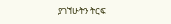ያገኘሁትን ትርፍ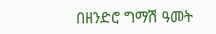በዘንድሮ ግማሽ ዓመት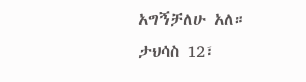አግኝቻለሁ አለ።
ታህሳስ 12፣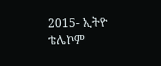2015- ኢትዮ ቴሌኮም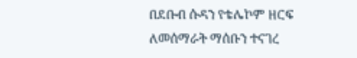በደቡብ ሱዳን የቴሌኮም ዘርፍ ለመሰማራት ማሰቡን ተናገረ